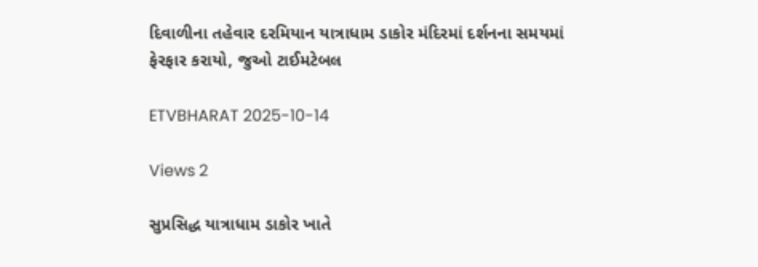દિવાળીના તહેવાર દરમિયાન યાત્રાધામ ડાકોર મંદિરમાં દર્શનના સમયમાં ફેરફાર કરાયો, જુઓ ટાઈમટેબલ

ETVBHARAT 2025-10-14

Views 2

સુપ્રસિદ્ધ યાત્રાધામ ડાકોર ખાતે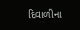દિવાળીના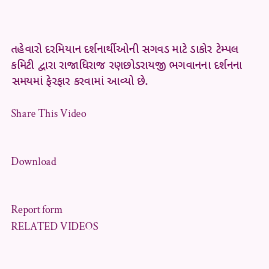તહેવારો દરમિયાન દર્શનાર્થીઓની સગવડ માટે ડાકોર ટેમ્પલ કમિટી દ્વારા રાજાધિરાજ રણછોડરાયજી ભગવાનના દર્શનના સમયમાં ફેરફાર કરવામાં આવ્યો છે.

Share This Video


Download


Report form
RELATED VIDEOS